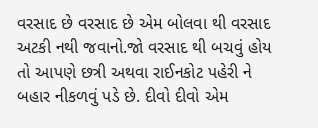વરસાદ છે વરસાદ છે એમ બોલવા થી વરસાદ અટકી નથી જવાનો.જો વરસાદ થી બચવું હોય તો આપણે છત્રી અથવા રાઈનકોટ પહેરી ને બહાર નીકળવું પડે છે. દીવો દીવો એમ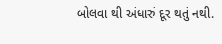બોલવા થી અંધારું દૂર થતું નથી.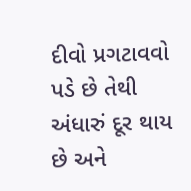દીવો પ્રગટાવવો પડે છે તેથી અંધારું દૂર થાય છે અને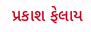પ્રકાશ ફેલાય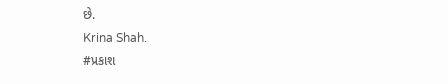છે.
Krina Shah.
#પ્રકાશ